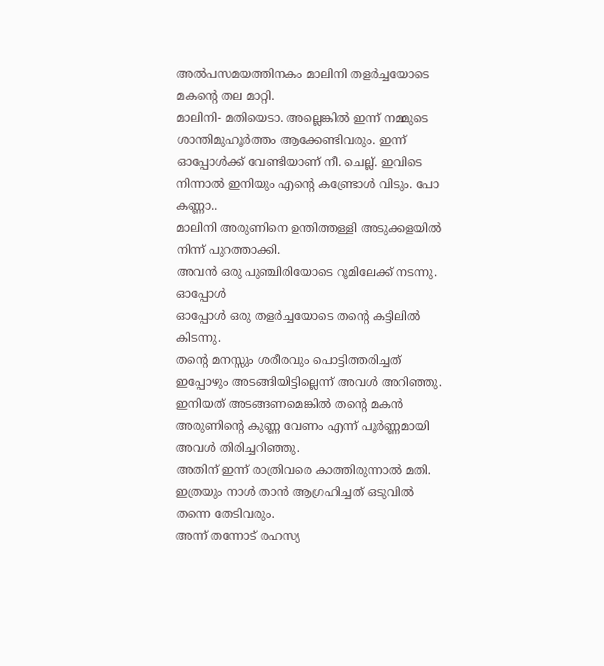അൽപസമയത്തിനകം മാലിനി തളർച്ചയോടെ മകന്റെ തല മാറ്റി.
മാലിനി- മതിയെടാ. അല്ലെങ്കിൽ ഇന്ന് നമ്മുടെ ശാന്തിമുഹൂർത്തം ആക്കേണ്ടിവരും. ഇന്ന് ഓപ്പോൾക്ക് വേണ്ടിയാണ് നീ. ചെല്ല്. ഇവിടെ നിന്നാൽ ഇനിയും എന്റെ കണ്ട്രോൾ വിടും. പോ കണ്ണാ..
മാലിനി അരുണിനെ ഉന്തിത്തള്ളി അടുക്കളയിൽ നിന്ന് പുറത്താക്കി.
അവൻ ഒരു പുഞ്ചിരിയോടെ റൂമിലേക്ക് നടന്നു.
ഓപ്പോൾ
ഓപ്പോൾ ഒരു തളർച്ചയോടെ തന്റെ കട്ടിലിൽ കിടന്നു.
തന്റെ മനസ്സും ശരീരവും പൊട്ടിത്തരിച്ചത് ഇപ്പോഴും അടങ്ങിയിട്ടില്ലെന്ന് അവൾ അറിഞ്ഞു. ഇനിയത് അടങ്ങണമെങ്കിൽ തന്റെ മകൻ അരുണിന്റെ കുണ്ണ വേണം എന്ന് പൂർണ്ണമായി അവൾ തിരിച്ചറിഞ്ഞു.
അതിന് ഇന്ന് രാത്രിവരെ കാത്തിരുന്നാൽ മതി. ഇത്രയും നാൾ താൻ ആഗ്രഹിച്ചത് ഒടുവിൽ തന്നെ തേടിവരും.
അന്ന് തന്നോട് രഹസ്യ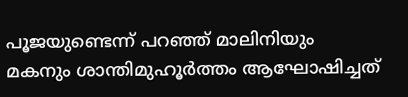പൂജയുണ്ടെന്ന് പറഞ്ഞ് മാലിനിയും മകനും ശാന്തിമുഹൂർത്തം ആഘോഷിച്ചത്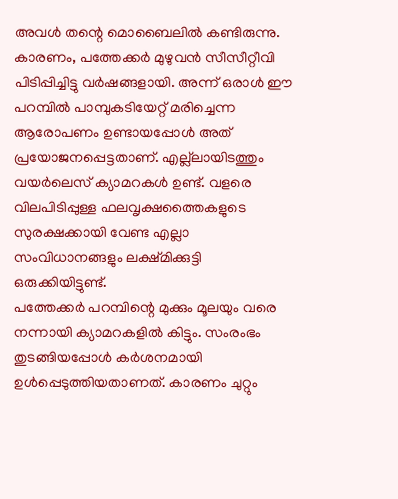അവൾ തന്റെ മൊബൈലിൽ കണ്ടിരുന്നു.
കാരണം, പത്തേക്കർ മുഴുവൻ സീസീറ്റീവി പിടിപ്പിച്ചിട്ടു വർഷങ്ങളായി. അന്ന് ഒരാൾ ഈ പറമ്പിൽ പാമ്പുകടിയേറ്റ് മരിച്ചെന്ന ആരോപണം ഉണ്ടായപ്പോൾ അത് പ്രയോജനപ്പെട്ടതാണ്. എല്ല്ലായിടത്തും വയർലെസ് ക്യാമറകൾ ഉണ്ട്. വളരെ വിലപിടിപ്പുള്ള ഫലവൃക്ഷത്തൈകളുടെ സുരക്ഷക്കായി വേണ്ട എല്ലാ സംവിധാനങ്ങളും ലക്ഷ്മിക്കുട്ടി ഒരുക്കിയിട്ടുണ്ട്.
പത്തേക്കർ പറമ്പിന്റെ മുക്കും മൂലയും വരെ നന്നായി ക്യാമറകളിൽ കിട്ടും. സംരംഭം തുടങ്ങിയപ്പോൾ കർശനമായി ഉൾപ്പെടുത്തിയതാണത്. കാരണം ചുറ്റും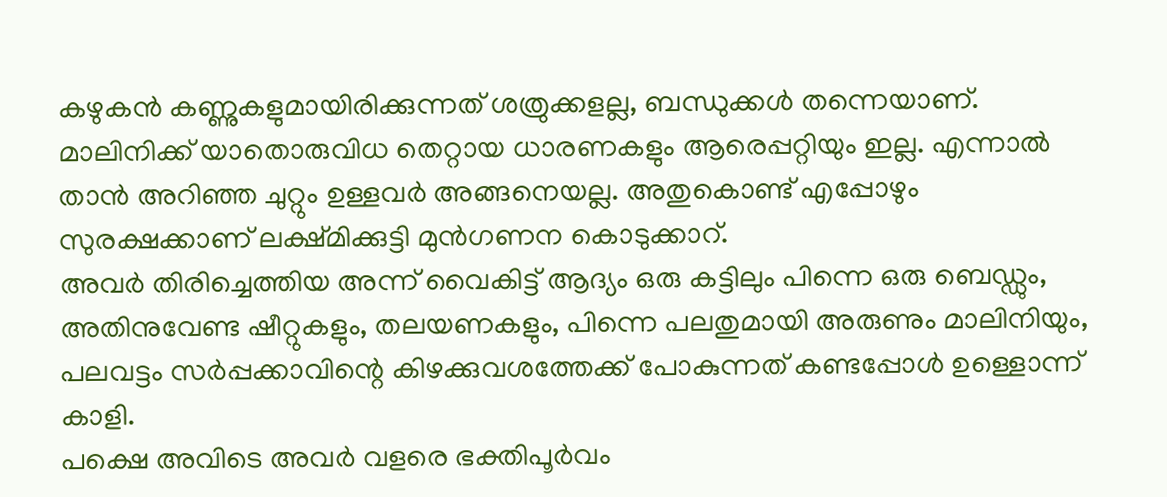കഴുകൻ കണ്ണുകളുമായിരിക്കുന്നത് ശത്രുക്കളല്ല, ബന്ധുക്കൾ തന്നെയാണ്. മാലിനിക്ക് യാതൊരുവിധ തെറ്റായ ധാരണകളും ആരെപ്പറ്റിയും ഇല്ല. എന്നാൽ താൻ അറിഞ്ഞ ചുറ്റും ഉള്ളവർ അങ്ങനെയല്ല. അതുകൊണ്ട് എപ്പോഴും സുരക്ഷക്കാണ് ലക്ഷ്മിക്കുട്ടി മുൻഗണന കൊടുക്കാറ്.
അവർ തിരിച്ചെത്തിയ അന്ന് വൈകിട്ട് ആദ്യം ഒരു കട്ടിലും പിന്നെ ഒരു ബെഡ്ഡും, അതിനുവേണ്ട ഷീറ്റുകളും, തലയണകളും, പിന്നെ പലതുമായി അരുണും മാലിനിയും, പലവട്ടം സർപ്പക്കാവിന്റെ കിഴക്കുവശത്തേക്ക് പോകുന്നത് കണ്ടപ്പോൾ ഉള്ളൊന്ന് കാളി.
പക്ഷെ അവിടെ അവർ വളരെ ഭക്തിപൂർവം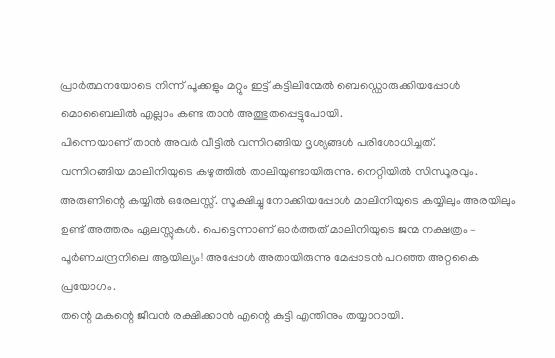പ്രാർത്ഥനയോടെ നിന്ന് പൂക്കളും മറ്റും ഇട്ട് കട്ടിലിന്മേൽ ബെഡ്ഡൊരുക്കിയപ്പോൾ മൊബൈലിൽ എല്ലാം കണ്ട താൻ അത്ഭുതപ്പെട്ടുപോയി.
പിന്നെയാണ് താൻ അവർ വീട്ടിൽ വന്നിറങ്ങിയ ദൃശ്യങ്ങൾ പരിശോധിച്ചത്.
വന്നിറങ്ങിയ മാലിനിയുടെ കഴുത്തിൽ താലിയുണ്ടായിരുന്നു. നെറ്റിയിൽ സിന്ധൂരവും. അരുണിന്റെ കയ്യിൽ ഒരേലസ്സ്. സൂക്ഷിച്ചു നോക്കിയപ്പോൾ മാലിനിയുടെ കയ്യിലും അരയിലും ഉണ്ട് അത്തരം ഏലസ്സുകൾ. പെട്ടെന്നാണ് ഓർത്തത് മാലിനിയുടെ ജന്മ നക്ഷത്രം – പൂർണചന്ദ്രനിലെ ആയില്യം! അപ്പോൾ അതായിരുന്നു മേപ്പാടൻ പറഞ്ഞ അറ്റകൈ പ്രയോഗം.
തന്റെ മകന്റെ ജീവൻ രക്ഷിക്കാൻ എന്റെ കുട്ടി എന്തിനും തയ്യാറായി.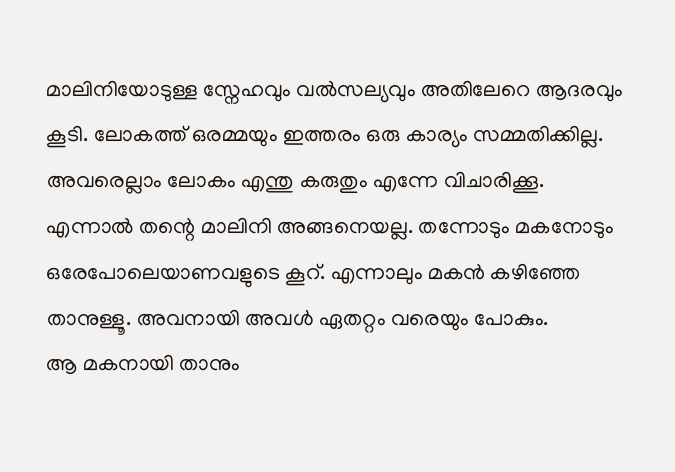മാലിനിയോടുള്ള സ്നേഹവും വൽസല്യവും അതിലേറെ ആദരവും കൂടി. ലോകത്ത് ഒരമ്മയും ഇത്തരം ഒരു കാര്യം സമ്മതിക്കില്ല. അവരെല്ലാം ലോകം എന്തു കരുതും എന്നേ വിചാരിക്കൂ. എന്നാൽ തന്റെ മാലിനി അങ്ങനെയല്ല. തന്നോടും മകനോടും ഒരേപോലെയാണവളുടെ കൂറ്. എന്നാലും മകൻ കഴിഞ്ഞേ താനുള്ളൂ. അവനായി അവൾ ഏതറ്റം വരെയും പോകും.
ആ മകനായി താനും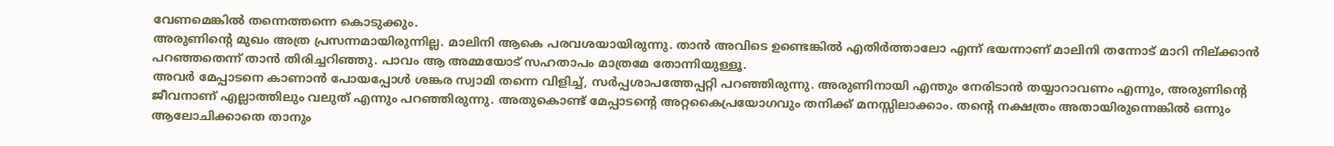വേണമെങ്കിൽ തന്നെത്തന്നെ കൊടുക്കും.
അരുണിന്റെ മുഖം അത്ര പ്രസന്നമായിരുന്നില്ല. മാലിനി ആകെ പരവശയായിരുന്നു. താൻ അവിടെ ഉണ്ടെങ്കിൽ എതിർത്താലോ എന്ന് ഭയന്നാണ് മാലിനി തന്നോട് മാറി നില്ക്കാൻ പറഞ്ഞതെന്ന് താൻ തിരിച്ചറിഞ്ഞു. പാവം ആ അമ്മയോട് സഹതാപം മാത്രമേ തോന്നിയുള്ളൂ.
അവർ മേപ്പാടനെ കാണാൻ പോയപ്പോൾ ശങ്കര സ്വാമി തന്നെ വിളിച്ച്, സർപ്പശാപത്തേപ്പറ്റി പറഞ്ഞിരുന്നു. അരുണിനായി എന്തും നേരിടാൻ തയ്യാറാവണം എന്നും, അരുണിന്റെ ജീവനാണ് എല്ലാത്തിലും വലുത് എന്നും പറഞ്ഞിരുന്നു. അതുകൊണ്ട് മേപ്പാടന്റെ അറ്റകൈപ്രയോഗവും തനിക്ക് മനസ്സിലാക്കാം. തന്റെ നക്ഷത്രം അതായിരുന്നെങ്കിൽ ഒന്നും ആലോചിക്കാതെ താനും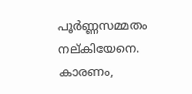പൂർണ്ണസമ്മതം നല്കിയേനെ. കാരണം,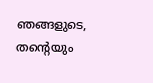ഞങ്ങളുടെ, തന്റെയും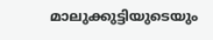മാലുക്കുട്ടിയുടെയും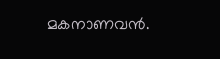മകനാണവൻ.